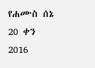የሐሙስ ሰኔ 20 ቀን 2016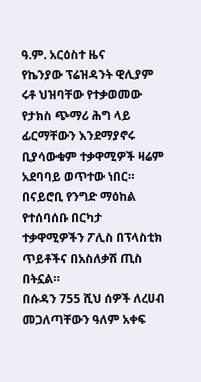ዓ.ም. አርዕስተ ዜና
የኬንያው ፕሬዝዳንት ዊሊያም ሩቶ ህዝባቸው የተቃወመው የታክስ ጭማሪ ሕግ ላይ ፊርማቸውን እንደማያኖሩ ቢያሳውቁም ተቃዋሚዎች ዛሬም አደባባይ ወጥተው ነበር። በናይሮቢ የንግድ ማዕከል የተሰባሰቡ በርካታ ተቃዋሚዎችን ፖሊስ በፕላስቲክ ጥይቶችና በአስለቃሽ ጢስ በትኗል።
በሱዳን 755 ሺህ ሰዎች ለረሀብ መጋለጣቸውን ዓለም አቀፍ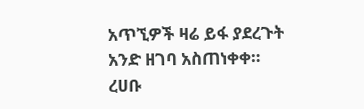አጥኚዎች ዛሬ ይፋ ያደረጉት አንድ ዘገባ አስጠነቀቀ። ረሀቡ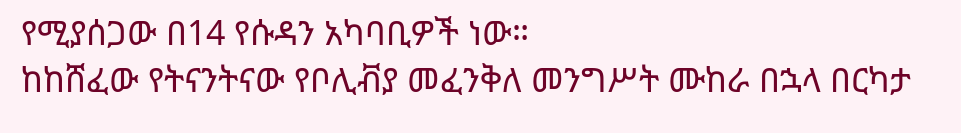የሚያሰጋው በ14 የሱዳን አካባቢዎች ነው።
ከከሸፈው የትናንትናው የቦሊቭያ መፈንቅለ መንግሥት ሙከራ በኋላ በርካታ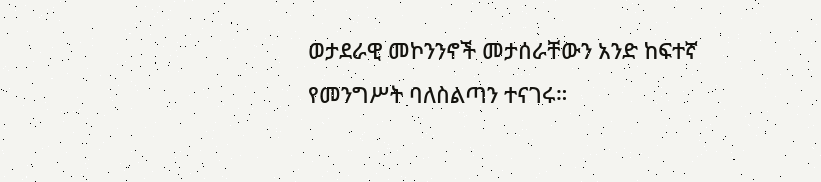ወታደራዊ መኮንንኖች መታሰራቸውን አንድ ከፍተኛ የመንግሥት ባለስልጣን ተናገሩ።